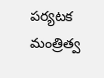పర్యటక మంత్రిత్వ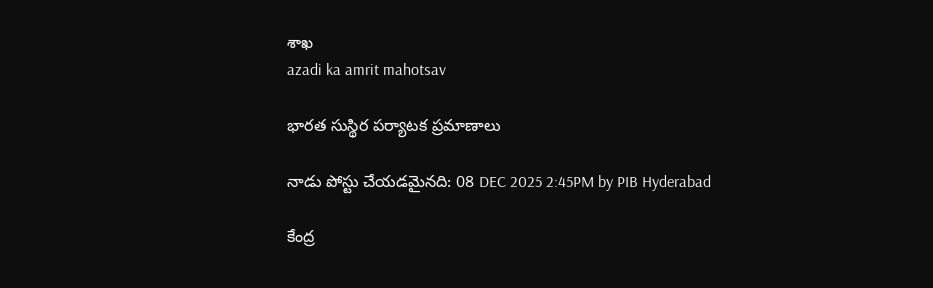శాఖ
azadi ka amrit mahotsav

భారత సుస్థిర పర్యాటక ప్రమాణాలు

నాడు పోస్టు చేయడమైనది: 08 DEC 2025 2:45PM by PIB Hyderabad

కేంద్ర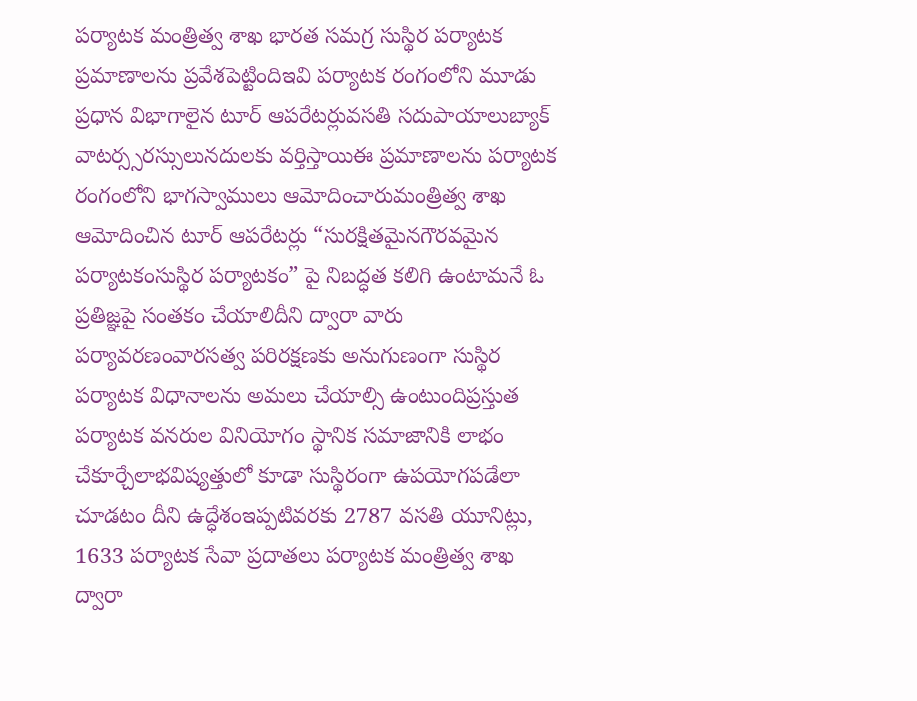పర్యాటక మంత్రిత్వ శాఖ భారత సమగ్ర సుస్థిర పర్యాటక ప్రమాణాలను ప్రవేశపెట్టిందిఇవి పర్యాటక రంగంలోని మూడు ప్రధాన విభాగాలైన టూర్ ఆపరేటర్లువసతి సదుపాయాలుబ్యాక్ వాటర్స్సరస్సులునదులకు వర్తిస్తాయిఈ ప్రమాణాలను పర్యాటక రంగంలోని భాగస్వాములు ఆమోదించారుమంత్రిత్వ శాఖ ఆమోదించిన టూర్ ఆపరేటర్లు “సురక్షితమైనగౌరవమైన పర్యాటకంసుస్థిర పర్యాటకం” పై నిబద్ధత కలిగి ఉంటామనే ఓ ప్రతిజ్ఞపై సంతకం చేయాలిదీని ద్వారా వారు పర్యావరణంవారసత్వ పరిరక్షణకు అనుగుణంగా సుస్థిర పర్యాటక విధానాలను అమలు చేయాల్సి ఉంటుందిప్రస్తుత పర్యాటక వనరుల వినియోగం స్థానిక సమాజానికి లాభం చేకూర్చేలాభవిష్యత్తులో కూడా సుస్థిరంగా ఉపయోగపడేలా చూడటం దీని ఉద్ధేశంఇప్పటివరకు 2787 వసతి యూనిట్లు, 1633 పర్యాటక సేవా ప్రదాతలు పర్యాటక మంత్రిత్వ శాఖ ద్వారా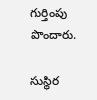గుర్తింపు పొందారు.

సుస్థిర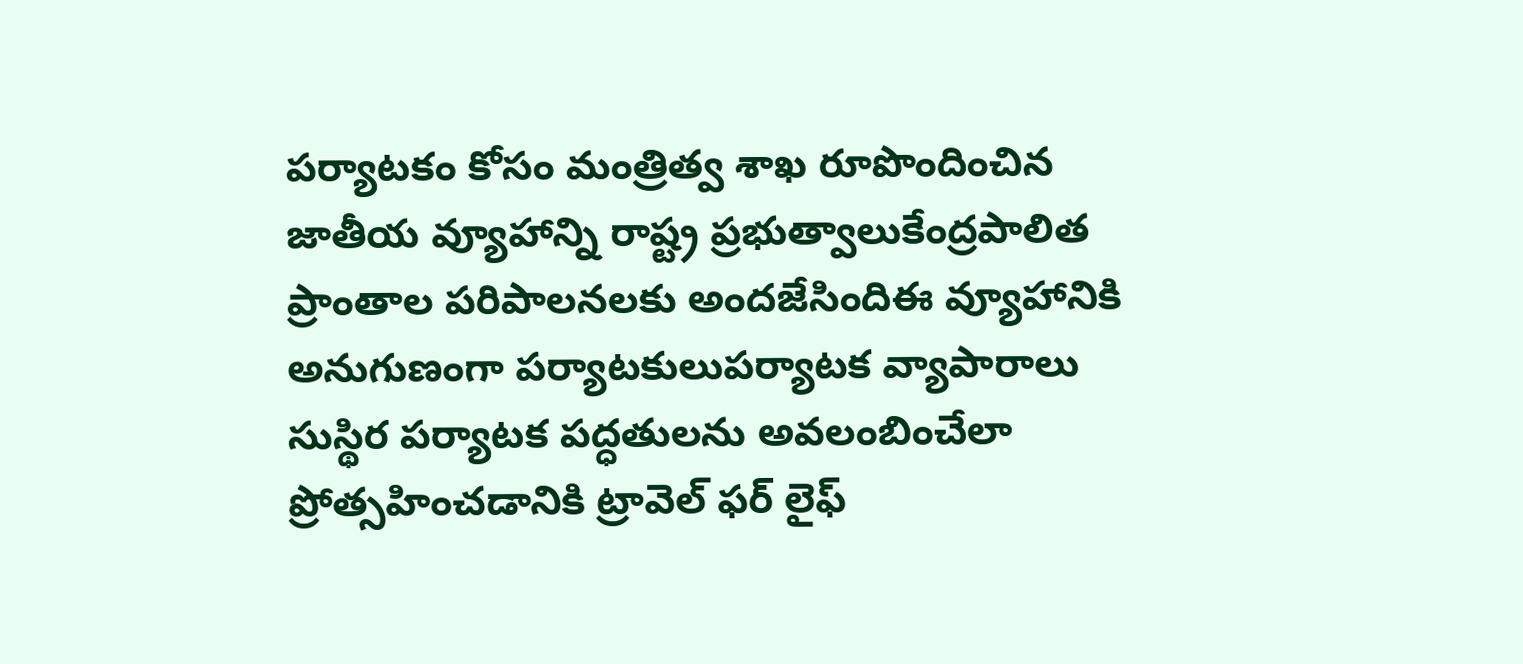పర్యాటకం కోసం మంత్రిత్వ శాఖ రూపొందించిన జాతీయ వ్యూహాన్ని రాష్ట్ర ప్రభుత్వాలుకేంద్రపాలిత ప్రాంతాల పరిపాలనలకు అందజేసిందిఈ వ్యూహానికి అనుగుణంగా పర్యాటకులుపర్యాటక వ్యాపారాలు సుస్థిర పర్యాటక పద్ధతులను అవలంబించేలా ప్రోత్సహించడానికి ట్రావెల్ ఫర్ లైఫ్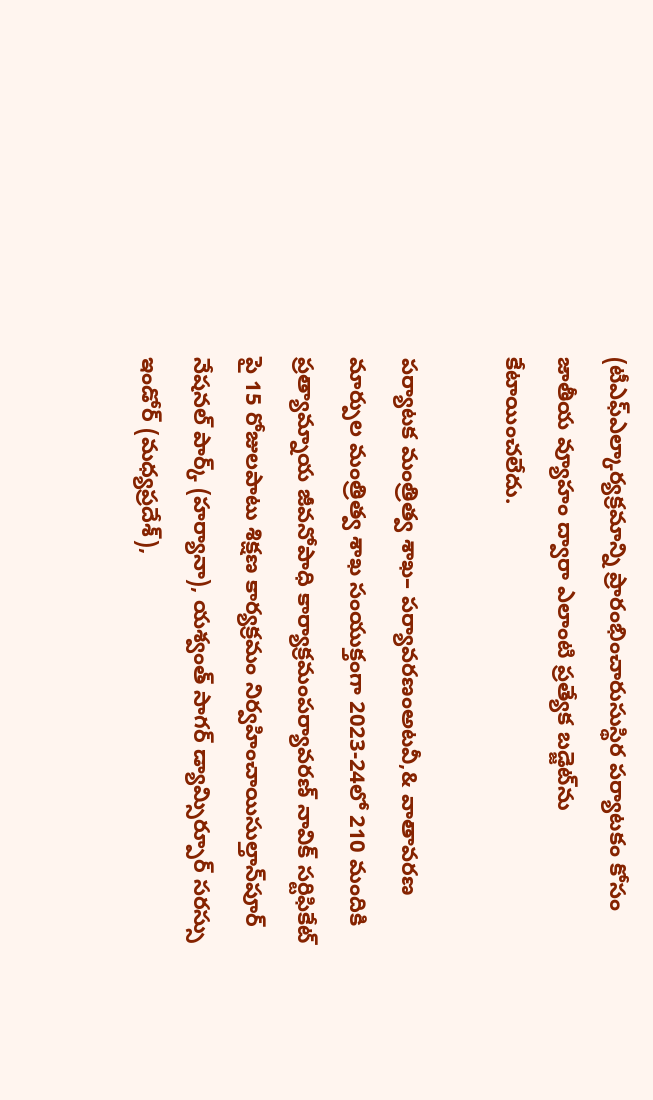(టీఎఫ్ఎల్కార్యక్రమాన్ని ప్రారంభించారుసుస్థిర పర్యాటకం కోసం జాతీయ వ్యూహం ద్వారా ఎలాంటి ప్రత్యేక బడ్జెట్‌ను కేటాయించలేదు.

పర్యాటక మంత్రిత్వ శాఖ– పర్యావరణంఅటవీ,& వాతావరణ మార్పుల మంత్రిత్వ శాఖ సంయుక్తంగా 2023-24లో 210 మందికి ప్రత్యామ్నాయ జీవనోపాధి కార్యాక్రమంపర్యావరణ్ నావిక్ సర్టిఫికేట్ పై 15 రోజులపాటు శిక్షణ కార్యక్రమం నిర్వహించాయిసుల్తాన్‌పూర్ నేషనల్ పార్క్ (హర్యానా), యశ్వంత్ సాగర్ డ్యామ్సిర్పూర్ సరస్సు ఇండోర్ (మధ్యప్రదేశ్),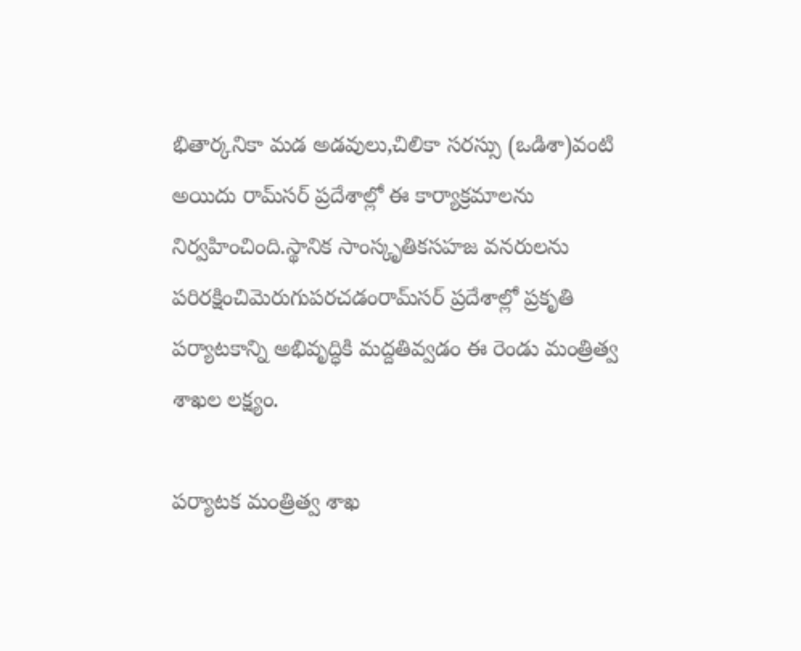భితార్కనికా మడ అడవులు,చిలికా సరస్సు (ఒడిశా)వంటి అయిదు రామ్‌సర్ ప్రదేశాల్లో ఈ కార్యాక్రమాలను నిర్వహించింది.స్థానిక సాంస్కృతికసహజ వనరులను పరిరక్షించిమెరుగుపరచడంరామ్‌సర్ ప్రదేశాల్లో ప్రకృతి పర్యాటకాన్ని అభివృద్ధికి మద్దతివ్వడం ఈ రెండు మంత్రిత్వ శాఖల లక్ష్యం.

పర్యాటక మంత్రిత్వ శాఖ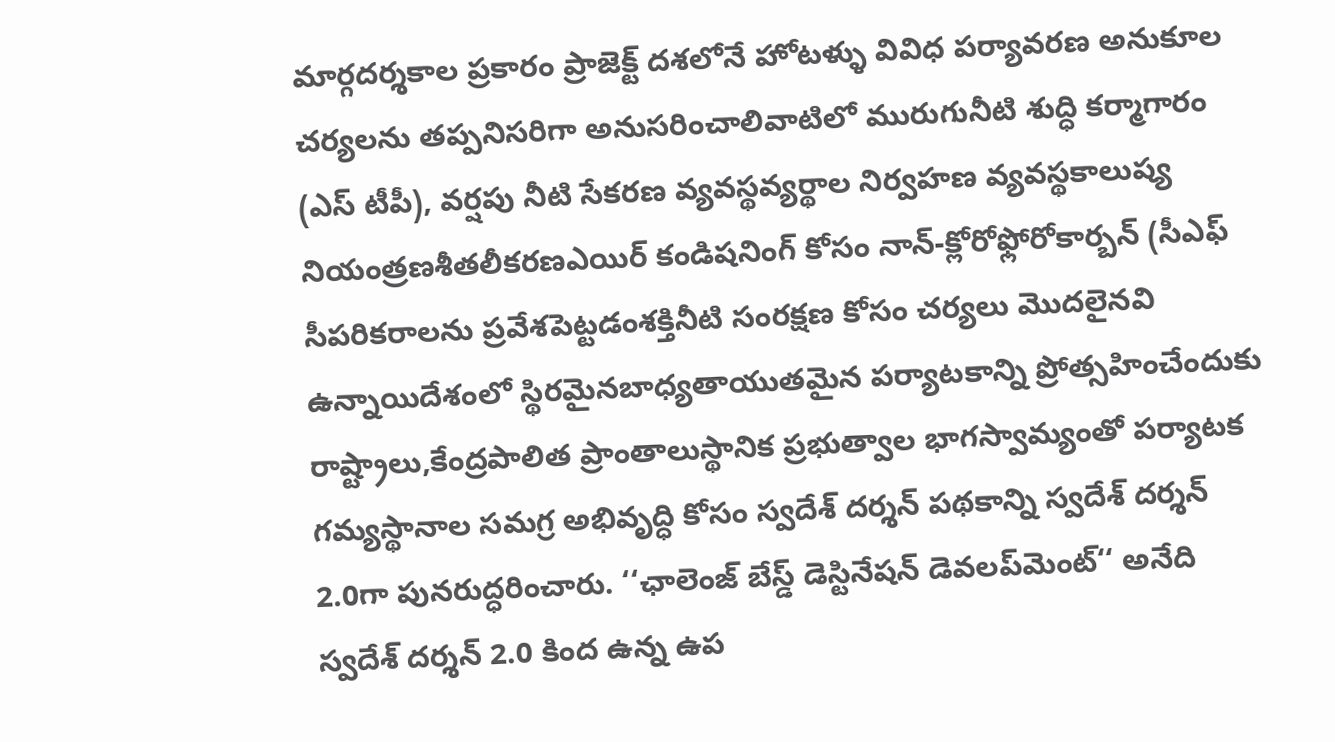మార్గదర్శకాల ప్రకారం ప్రాజెక్ట్ దశలోనే హోటళ్ళు వివిధ పర్యావరణ అనుకూల చర్యలను తప్పనిసరిగా అనుసరించాలివాటిలో మురుగునీటి శుద్ధి కర్మాగారం (ఎస్ టీపీ), వర్షపు నీటి సేకరణ వ్యవస్థవ్యర్థాల నిర్వహణ వ్యవస్థకాలుష్య నియంత్రణశీతలీకరణఎయిర్ కండిషనింగ్ కోసం నాన్-క్లోరోఫ్లోరోకార్బన్ (సీఎఫ్ సీపరికరాలను ప్రవేశపెట్టడంశక్తినీటి సంరక్షణ కోసం చర్యలు మొదలైనవి ఉన్నాయిదేశంలో స్థిరమైనబాధ్యతాయుతమైన పర్యాటకాన్ని ప్రోత్సహించేందుకు రాష్ట్రాలు,కేంద్రపాలిత ప్రాంతాలుస్థానిక ప్రభుత్వాల భాగస్వామ్యంతో పర్యాటక గమ్యస్థానాల సమగ్ర అభివృద్ధి కోసం స్వదేశ్ దర్శన్ పథకాన్ని స్వదేశ్ దర్శన్ 2.0గా పునరుద్ధరించారు. ‘‘ఛాలెంజ్ బేస్డ్ డెస్టినేషన్ డెవలప్‌మెంట్‘‘ అనేది స్వదేశ్ దర్శన్ 2.0 కింద ఉన్న ఉప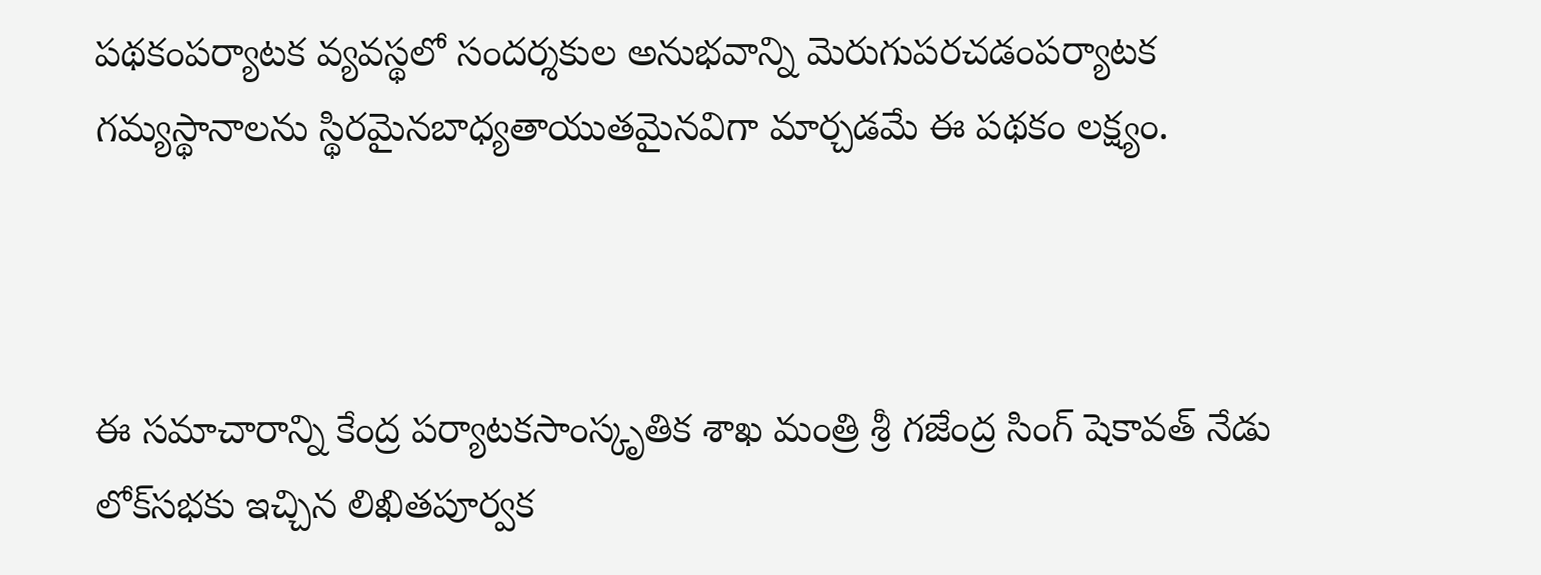పథకంపర్యాటక వ్యవస్థలో సందర్శకుల అనుభవాన్ని మెరుగుపరచడంపర్యాటక గమ్యస్థానాలను స్థిరమైనబాధ్యతాయుతమైనవిగా మార్చడమే ఈ పథకం లక్ష్యం.



ఈ సమాచారాన్ని కేంద్ర పర్యాటకసాంస్కృతిక శాఖ మంత్రి శ్రీ గజేంద్ర సింగ్ షెకావత్ నేడు లోక్‌సభకు ఇచ్చిన లిఖితపూర్వక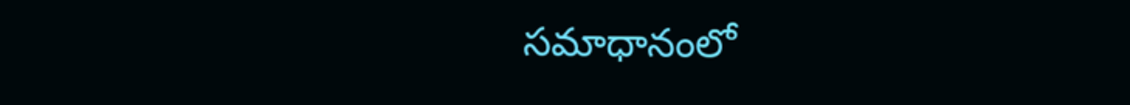సమాధానంలో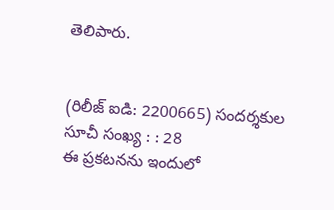తెలిపారు.


(రిలీజ్ ఐడి: 2200665) సందర్శకుల సూచీ సంఖ్య : : 28
ఈ ప్రకటనను ఇందులో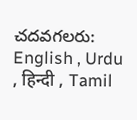చదవగలరు: English , Urdu , हिन्दी , Tamil